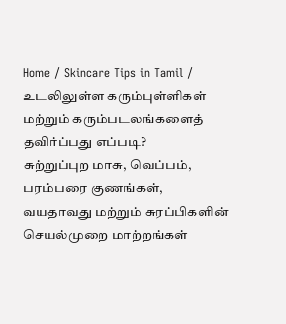Home / Skincare Tips in Tamil / உடலிலுள்ள கரும்புள்ளிகள் மற்றும் கரும்படலங்களைத் தவிர்ப்பது எப்படி?
சுற்றுப்புற மாசு, வெப்பம், பரம்பரை குணங்கள், வயதாவது மற்றும் சுரப்பிகளின் செயல்முறை மாற்றங்கள்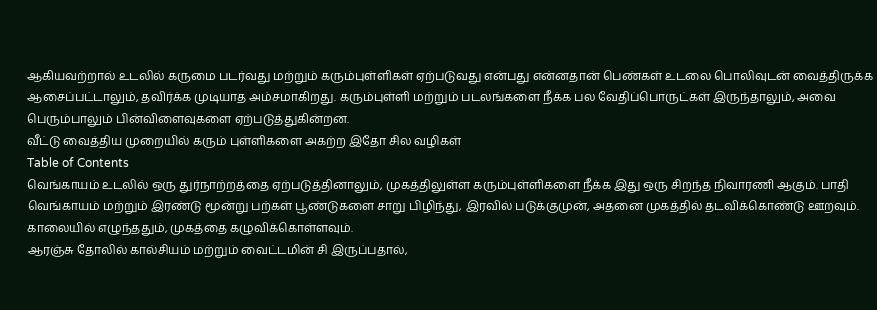ஆகியவற்றால் உடலில் கருமை படர்வது மற்றும் கரும்புள்ளிகள் ஏற்படுவது என்பது என்னதான் பெண்கள் உடலை பொலிவுடன் வைத்திருக்க ஆசைப்பட்டாலும், தவிர்க்க முடியாத அம்சமாகிறது. கரும்புள்ளி மற்றும் படலங்களை நீக்க பல வேதிப்பொருட்கள் இருந்தாலும், அவை பெரும்பாலும் பின்விளைவுகளை ஏற்படுத்துகின்றன.
வீட்டு வைத்திய முறையில் கரும் புள்ளிகளை அகற்ற இதோ சில வழிகள்
Table of Contents
வெங்காயம் உடலில் ஒரு துர்நாற்றத்தை ஏற்படுத்தினாலும், முகத்திலுள்ள கரும்புள்ளிகளை நீக்க இது ஒரு சிறந்த நிவாரணி ஆகும். பாதி வெங்காயம் மற்றும் இரண்டு மூன்று பற்கள் பூண்டுகளை சாறு பிழிந்து, இரவில் படுக்குமுன், அதனை முகத்தில் தடவிக்கொண்டு ஊறவும். காலையில் எழுந்ததும், முகத்தை கழுவிக்கொள்ளவும்.
ஆரஞ்சு தோலில் கால்சியம் மற்றும் வைட்டமின் சி இருப்பதால்,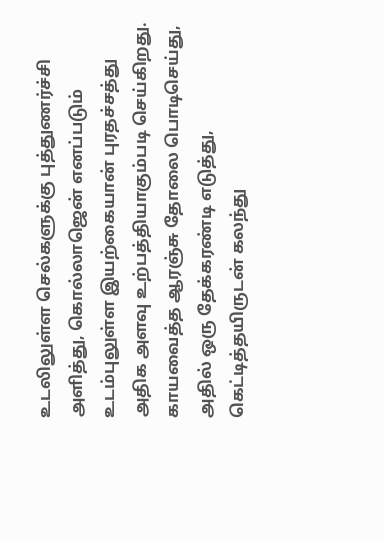உடலிலுள்ள செல்களுக்கு புத்துணர்ச்சி அளித்து, கொல்லாஜென் எனப்படும் உடம்புலுள்ள இயற்கையான் புரதச்சத்து அதிக அளவு உற்பத்தியாகும்படி செய்கிறது. காயவைத்த ஆரஞ்சு தோலை பொடிசெய்து, அதில் ஒரு தேக்கரண்டி எடுத்து, கெட்டித்தயிருடன் கலந்து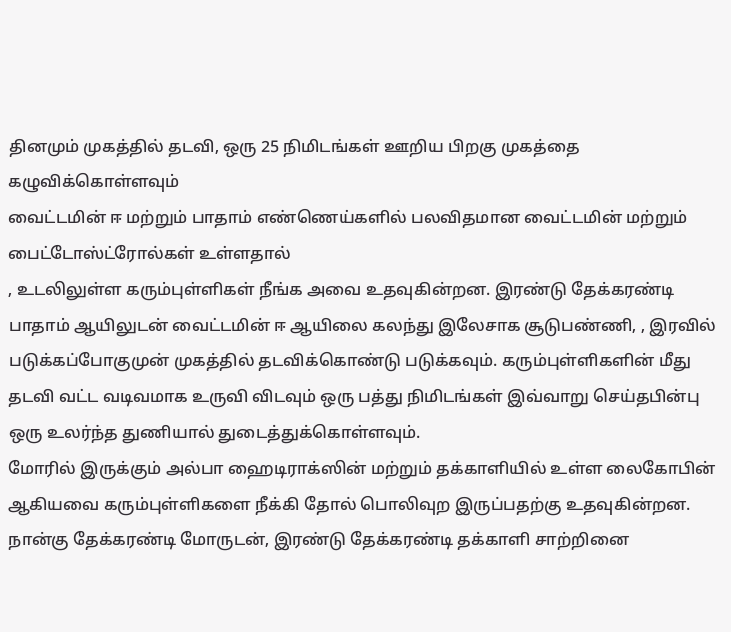தினமும் முகத்தில் தடவி, ஒரு 25 நிமிடங்கள் ஊறிய பிறகு முகத்தை கழுவிக்கொள்ளவும்
வைட்டமின் ஈ மற்றும் பாதாம் எண்ணெய்களில் பலவிதமான வைட்டமின் மற்றும் பைட்டோஸ்ட்ரோல்கள் உள்ளதால்
, உடலிலுள்ள கரும்புள்ளிகள் நீங்க அவை உதவுகின்றன. இரண்டு தேக்கரண்டி பாதாம் ஆயிலுடன் வைட்டமின் ஈ ஆயிலை கலந்து இலேசாக சூடுபண்ணி, , இரவில் படுக்கப்போகுமுன் முகத்தில் தடவிக்கொண்டு படுக்கவும். கரும்புள்ளிகளின் மீது தடவி வட்ட வடிவமாக உருவி விடவும் ஒரு பத்து நிமிடங்கள் இவ்வாறு செய்தபின்பு ஒரு உலர்ந்த துணியால் துடைத்துக்கொள்ளவும்.
மோரில் இருக்கும் அல்பா ஹைடிராக்ஸின் மற்றும் தக்காளியில் உள்ள லைகோபின் ஆகியவை கரும்புள்ளிகளை நீக்கி தோல் பொலிவுற இருப்பதற்கு உதவுகின்றன. நான்கு தேக்கரண்டி மோருடன், இரண்டு தேக்கரண்டி தக்காளி சாற்றினை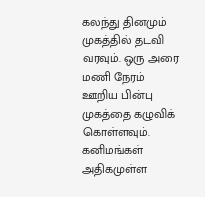கலந்து தினமும் முகத்தில் தடவி வரவும். ஒரு அரை மணி நேரம் ஊறிய பின்பு முகத்தை கழுவிக் கொள்ளவும்.
கனிமங்கள் அதிகமுள்ள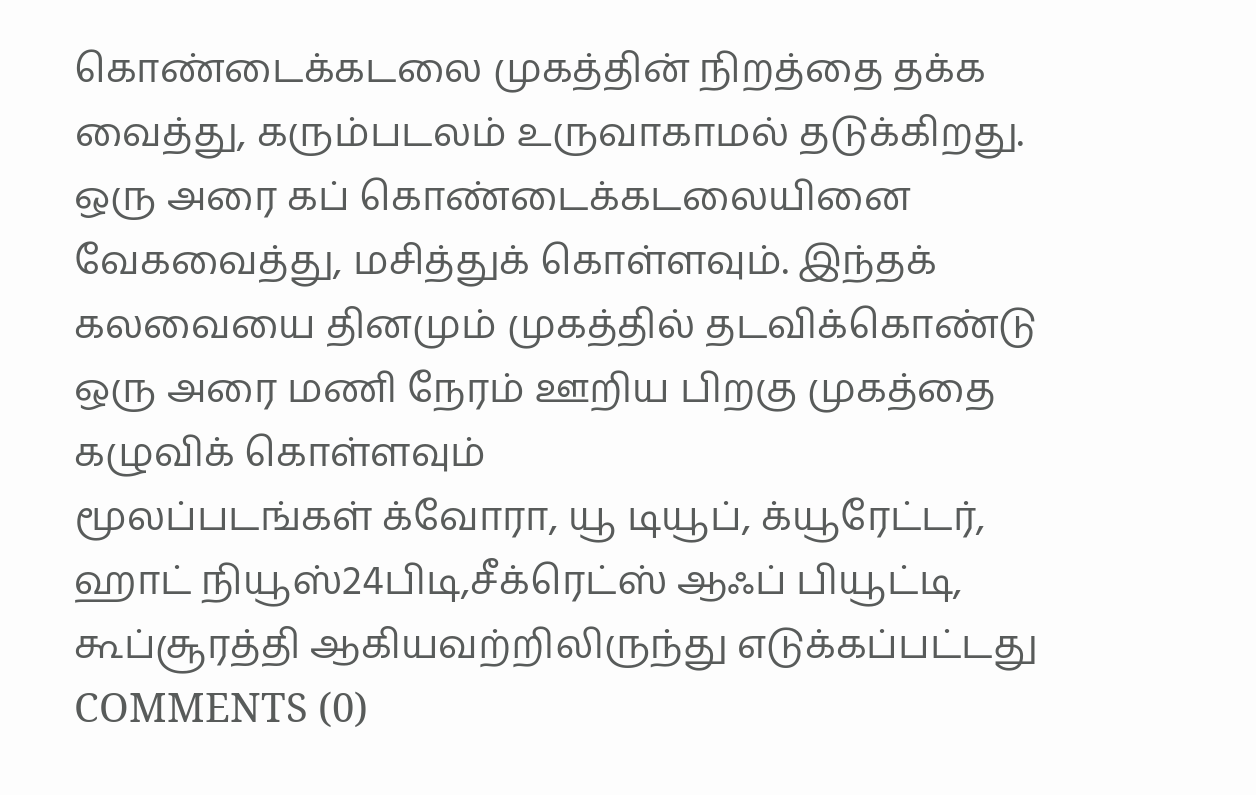கொண்டைக்கடலை முகத்தின் நிறத்தை தக்க வைத்து, கரும்படலம் உருவாகாமல் தடுக்கிறது. ஒரு அரை கப் கொண்டைக்கடலையினை வேகவைத்து, மசித்துக் கொள்ளவும். இந்தக் கலவையை தினமும் முகத்தில் தடவிக்கொண்டு ஒரு அரை மணி நேரம் ஊறிய பிறகு முகத்தை கழுவிக் கொள்ளவும்
மூலப்படங்கள் க்வோரா, யூ டியூப், க்யூரேட்டர், ஹாட் நியூஸ்24பிடி,சீக்ரெட்ஸ் ஆஃப் பியூட்டி, கூப்சூரத்தி ஆகியவற்றிலிருந்து எடுக்கப்பட்டது
COMMENTS (0)